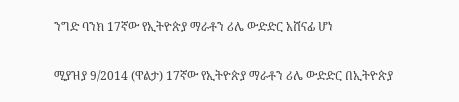ንግድ ባንክ 17ኛው የኢትዮጵያ ማራቶን ሪሌ ውድድር አሸናፊ ሆነ

ሚያዝያ 9/2014 (ዋልታ) 17ኛው የኢትዮጵያ ማራቶን ሪሌ ውድድር በኢትዮጵያ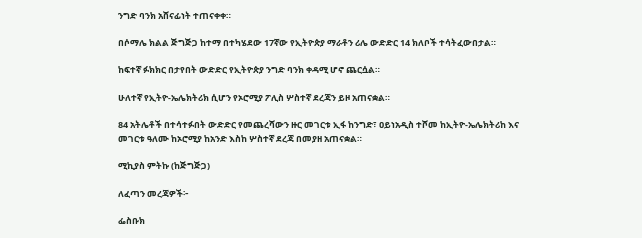ንግድ ባንክ አሸናፊነት ተጠናቀቀ።

በሶማሌ ክልል ጅግጅጋ ከተማ በተካሄደው 17ኛው የኢትዮጵያ ማራቶን ሪሌ ውድድር 14 ክለቦች ተሳትፈውበታል።

ከፍተኛ ፉክክር በታየበት ውድድር የኢትዮጵያ ንግድ ባንክ ቀዳሚ ሆኖ ጨርሷል።

ሁለተኛ የኢትዮ-ኤሌክትሪክ ሲሆን የኦሮሚያ ፖሊስ ሦስተኛ ደረጃን ይዞ አጠናቋል።

84 አትሌቶች በተሳተፉበት ውድድር የመጨረሻውን ዙር መገርቱ ኢፋ ከንግድ፣ ዐይነአዲስ ተሾመ ከኢትዮ-ኤሌክትሪከ እና መገርቱ ዓለሙ ከኦሮሚያ ከአንድ እስከ ሦስተኛ ደረጃ በመያዘ አጠናቋል።

ሚኪያስ ምትኩ (ከጅግጅጋ)

ለፈጣን መረጃዎች፦

ፌስቡክ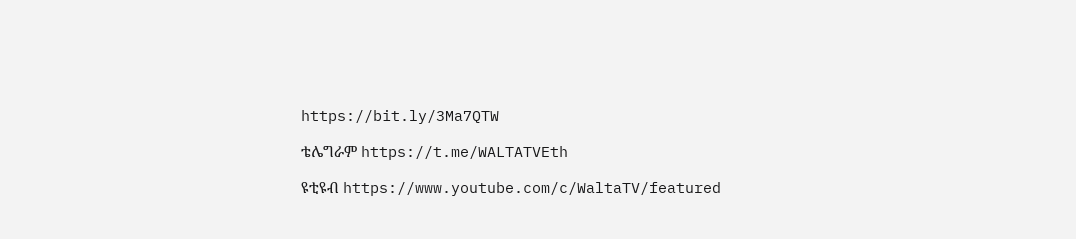https://bit.ly/3Ma7QTW

ቴሌግራም https://t.me/WALTATVEth

ዩቲዩብ https://www.youtube.com/c/WaltaTV/featured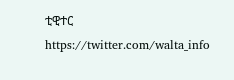ቲዊተር https://twitter.com/walta_info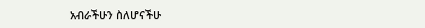አብራችሁን ስለሆናችሁ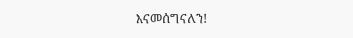እናመሰግናለን!